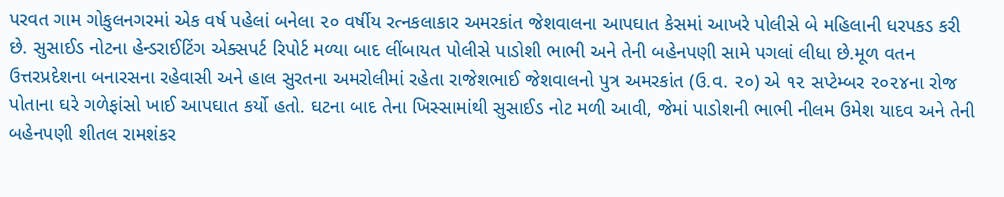પરવત ગામ ગોકુલનગરમાં એક વર્ષ પહેલાં બનેલા ૨૦ વર્ષીય રત્નકલાકાર અમરકાંત જેશવાલના આપઘાત કેસમાં આખરે પોલીસે બે મહિલાની ધરપકડ કરી છે. સુસાઈડ નોટના હેન્ડરાઈટિંગ એક્સપર્ટ રિપોર્ટ મળ્યા બાદ લીંબાયત પોલીસે પાડોશી ભાભી અને તેની બહેનપણી સામે પગલાં લીધા છે.મૂળ વતન ઉત્તરપ્રદેશના બનારસના રહેવાસી અને હાલ સુરતના અમરોલીમાં રહેતા રાજેશભાઈ જેશવાલનો પુત્ર અમરકાંત (ઉ.વ. ૨૦) એ ૧૨ સપ્ટેમ્બર ૨૦૨૪ના રોજ પોતાના ઘરે ગળેફાંસો ખાઈ આપઘાત કર્યો હતો. ઘટના બાદ તેના ખિસ્સામાંથી સુસાઈડ નોટ મળી આવી, જેમાં પાડોશની ભાભી નીલમ ઉમેશ યાદવ અને તેની બહેનપણી શીતલ રામશંકર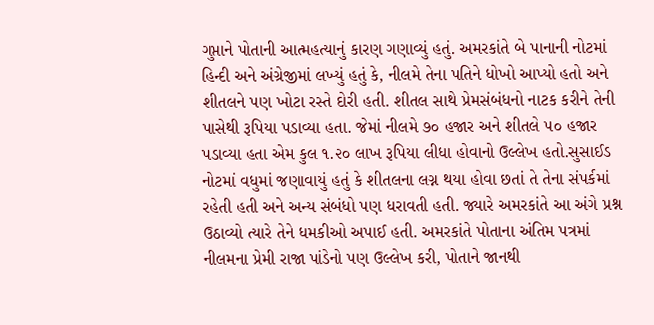ગુપ્તાને પોતાની આત્મહત્યાનું કારણ ગણાવ્યું હતું. અમરકાંતે બે પાનાની નોટમાં હિન્દી અને અંગ્રેજીમાં લખ્યું હતું કે, નીલમે તેના પતિને ધોખો આપ્યો હતો અને શીતલને પણ ખોટા રસ્તે દોરી હતી. શીતલ સાથે પ્રેમસંબંધનો નાટક કરીને તેની પાસેથી રૂપિયા પડાવ્યા હતા. જેમાં નીલમે ૭૦ હજાર અને શીતલે ૫૦ હજાર પડાવ્યા હતા એમ કુલ ૧.૨૦ લાખ રૂપિયા લીધા હોવાનો ઉલ્લેખ હતો.સુસાઈડ નોટમાં વધુમાં જણાવાયું હતું કે શીતલના લગ્ન થયા હોવા છતાં તે તેના સંપર્કમાં રહેતી હતી અને અન્ય સંબંધો પણ ધરાવતી હતી. જ્યારે અમરકાંતે આ અંગે પ્રશ્ન ઉઠાવ્યો ત્યારે તેને ધમકીઓ અપાઈ હતી. અમરકાંતે પોતાના અંતિમ પત્રમાં નીલમના પ્રેમી રાજા પાંડેનો પણ ઉલ્લેખ કરી, પોતાને જાનથી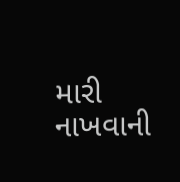મારી નાખવાની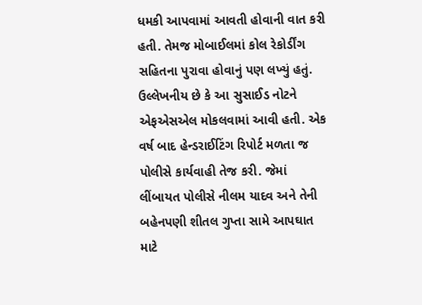ધમકી આપવામાં આવતી હોવાની વાત કરી હતી. તેમજ મોબાઈલમાં કોલ રેકોર્ડીંગ સહિતના પુરાવા હોવાનું પણ લખ્યું હતું. ઉલ્લેખનીય છે કે આ સુસાઈડ નોટને એફએસએલ મોકલવામાં આવી હતી. એક વર્ષ બાદ હેન્ડરાઈટિંગ રિપોર્ટ મળતા જ પોલીસે કાર્યવાહી તેજ કરી. જેમાં લીંબાયત પોલીસે નીલમ યાદવ અને તેની બહેનપણી શીતલ ગુપ્તા સામે આપઘાત માટે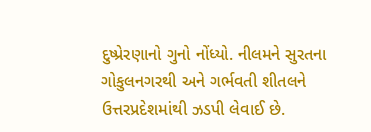દુષ્પ્રેરણાનો ગુનો નોંધ્યો. નીલમને સુરતના ગોકુલનગરથી અને ગર્ભવતી શીતલને ઉત્તરપ્રદેશમાંથી ઝડપી લેવાઈ છે.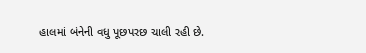હાલમાં બંનેની વધુ પૂછપરછ ચાલી રહી છે.